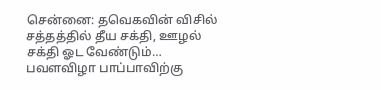சென்னை: தவெகவின் விசில் சத்தத்தில் தீய சக்தி, ஊழல் சக்தி ஓட வேண்டும்… பவளவிழா பாப்பாவிற்கு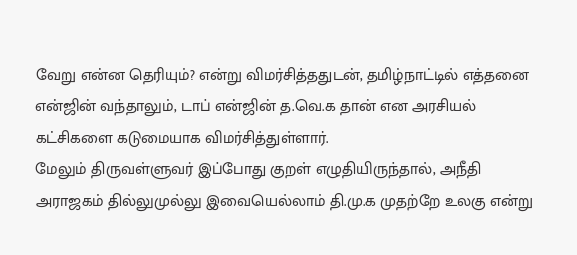வேறு என்ன தெரியும்? என்று விமர்சித்ததுடன், தமிழ்நாட்டில் எத்தனை என்ஜின் வந்தாலும், டாப் என்ஜின் த.வெ.க தான் என அரசியல் கட்சிகளை கடுமையாக விமர்சித்துள்ளார்.
மேலும் திருவள்ளுவர் இப்போது குறள் எழுதியிருந்தால், அநீதி அராஜகம் தில்லுமுல்லு இவையெல்லாம் தி.மு.க முதற்றே உலகு என்று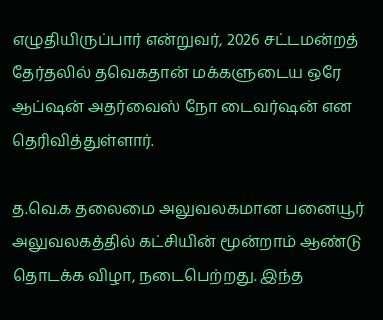எழுதியிருப்பார் என்றுவர், 2026 சட்டமன்றத் தேர்தலில் தவெகதான் மக்களுடைய ஒரே ஆப்ஷன் அதர்வைஸ் நோ டைவர்ஷன் என தெரிவித்துள்ளார்.

த.வெ.க தலைமை அலுவலகமான பனையூர் அலுவலகத்தில் கட்சியின் மூன்றாம் ஆண்டு தொடக்க விழா, நடைபெற்றது. இந்த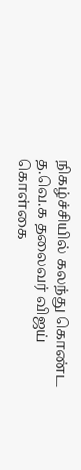நிகழ்ச்சியில் கலந்து கொண்ட த.வெ.க தலைவர் விஜய் கொள்கை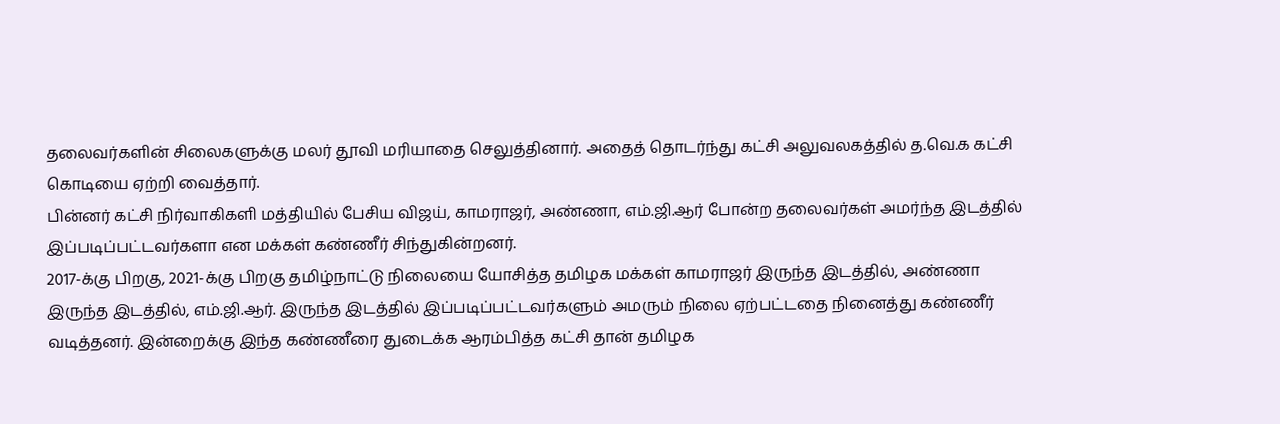தலைவர்களின் சிலைகளுக்கு மலர் தூவி மரியாதை செலுத்தினார். அதைத் தொடர்ந்து கட்சி அலுவலகத்தில் த.வெ.க கட்சி கொடியை ஏற்றி வைத்தார்.
பின்னர் கட்சி நிர்வாகிகளி மத்தியில் பேசிய விஜய், காமராஜர், அண்ணா, எம்.ஜி.ஆர் போன்ற தலைவர்கள் அமர்ந்த இடத்தில் இப்படிப்பட்டவர்களா என மக்கள் கண்ணீர் சிந்துகின்றனர்.
2017-க்கு பிறகு, 2021-க்கு பிறகு தமிழ்நாட்டு நிலையை யோசித்த தமிழக மக்கள் காமராஜர் இருந்த இடத்தில், அண்ணா இருந்த இடத்தில், எம்.ஜி.ஆர். இருந்த இடத்தில் இப்படிப்பட்டவர்களும் அமரும் நிலை ஏற்பட்டதை நினைத்து கண்ணீர் வடித்தனர். இன்றைக்கு இந்த கண்ணீரை துடைக்க ஆரம்பித்த கட்சி தான் தமிழக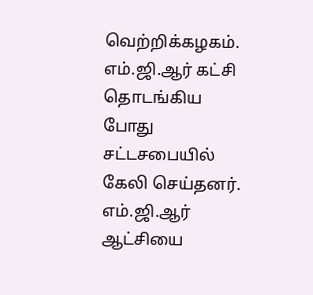வெற்றிக்கழகம்.
எம்.ஜி.ஆர் கட்சி தொடங்கிய போது சட்டசபையில் கேலி செய்தனர். எம்.ஜி.ஆர் ஆட்சியை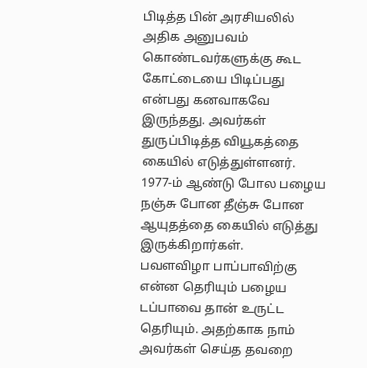பிடித்த பின் அரசியலில் அதிக அனுபவம் கொண்டவர்களுக்கு கூட கோட்டையை பிடிப்பது என்பது கனவாகவே இருந்தது. அவர்கள் துருப்பிடித்த வியூகத்தை கையில் எடுத்துள்ளனர்.
1977-ம் ஆண்டு போல பழைய நஞ்சு போன தீஞ்சு போன ஆயுதத்தை கையில் எடுத்து இருக்கிறார்கள்.
பவளவிழா பாப்பாவிற்கு என்ன தெரியும் பழைய டப்பாவை தான் உருட்ட தெரியும். அதற்காக நாம் அவர்கள் செய்த தவறை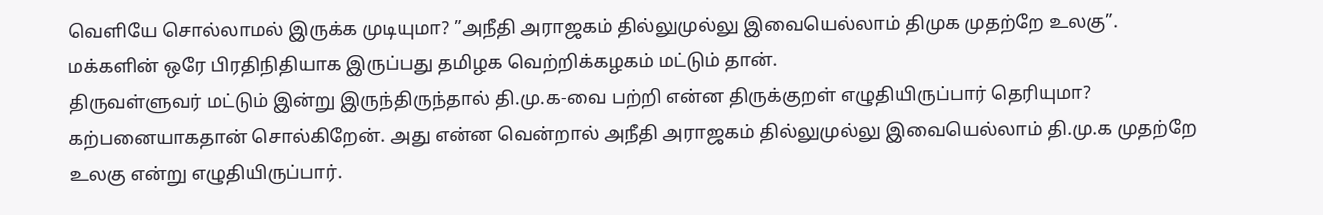வெளியே சொல்லாமல் இருக்க முடியுமா? ”அநீதி அராஜகம் தில்லுமுல்லு இவையெல்லாம் திமுக முதற்றே உலகு”. மக்களின் ஒரே பிரதிநிதியாக இருப்பது தமிழக வெற்றிக்கழகம் மட்டும் தான்.
திருவள்ளுவர் மட்டும் இன்று இருந்திருந்தால் தி.மு.க-வை பற்றி என்ன திருக்குறள் எழுதியிருப்பார் தெரியுமா? கற்பனையாகதான் சொல்கிறேன். அது என்ன வென்றால் அநீதி அராஜகம் தில்லுமுல்லு இவையெல்லாம் தி.மு.க முதற்றே உலகு என்று எழுதியிருப்பார்.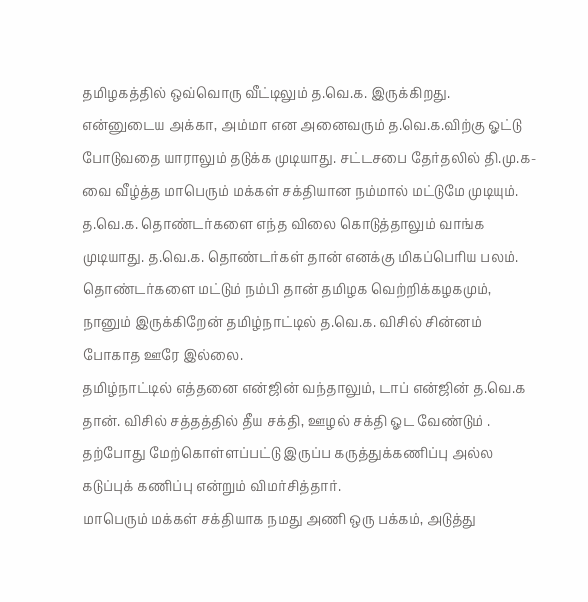தமிழகத்தில் ஒவ்வொரு வீட்டிலும் த.வெ.க. இருக்கிறது. என்னுடைய அக்கா, அம்மா என அனைவரும் த.வெ.க.விற்கு ஓட்டு போடுவதை யாராலும் தடுக்க முடியாது. சட்டசபை தேர்தலில் தி.மு.க-வை வீழ்த்த மாபெரும் மக்கள் சக்தியான நம்மால் மட்டுமே முடியும். த.வெ.க. தொண்டர்களை எந்த விலை கொடுத்தாலும் வாங்க முடியாது. த.வெ.க. தொண்டர்கள் தான் எனக்கு மிகப்பெரிய பலம். தொண்டர்களை மட்டும் நம்பி தான் தமிழக வெற்றிக்கழகமும், நானும் இருக்கிறேன் தமிழ்நாட்டில் த.வெ.க. விசில் சின்னம் போகாத ஊரே இல்லை.
தமிழ்நாட்டில் எத்தனை என்ஜின் வந்தாலும், டாப் என்ஜின் த.வெ.க தான். விசில் சத்தத்தில் தீய சக்தி, ஊழல் சக்தி ஓட வேண்டும் . தற்போது மேற்கொள்ளப்பட்டு இருப்ப கருத்துக்கணிப்பு அல்ல கடுப்புக் கணிப்பு என்றும் விமர்சித்தார்.
மாபெரும் மக்கள் சக்தியாக நமது அணி ஒரு பக்கம், அடுத்து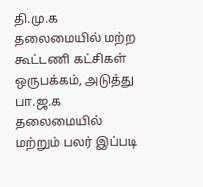தி.மு.க தலைமையில் மற்ற கூட்டணி கட்சிகள் ஒருபக்கம், அடுத்து பா.ஜ.க தலைமையில் மற்றும் பலர் இப்படி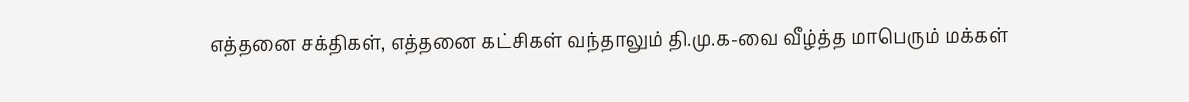எத்தனை சக்திகள், எத்தனை கட்சிகள் வந்தாலும் தி.மு.க-வை வீழ்த்த மாபெரும் மக்கள்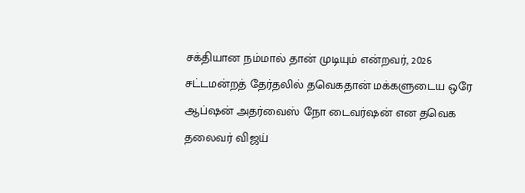சக்தியான நம்மால் தான் முடியும் என்றவர், 2026 சட்டமன்றத் தேர்தலில் தவெகதான் மக்களுடைய ஒரே ஆப்ஷன் அதர்வைஸ் நோ டைவர்ஷன் என தவெக தலைவர் விஜய்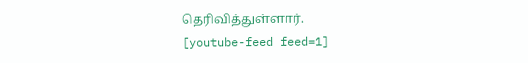தெரிவித்துள்ளார்.
[youtube-feed feed=1]